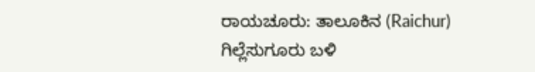ರಾಯಚೂರು: ತಾಲೂಕಿನ (Raichur) ಗಿಲ್ಲೆಸುಗೂರು ಬಳಿ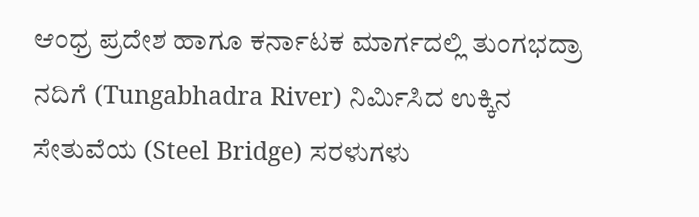ಆಂಧ್ರ ಪ್ರದೇಶ ಹಾಗೂ ಕರ್ನಾಟಕ ಮಾರ್ಗದಲ್ಲಿ ತುಂಗಭದ್ರಾ ನದಿಗೆ (Tungabhadra River) ನಿರ್ಮಿಸಿದ ಉಕ್ಕಿನ ಸೇತುವೆಯ (Steel Bridge) ಸರಳುಗಳು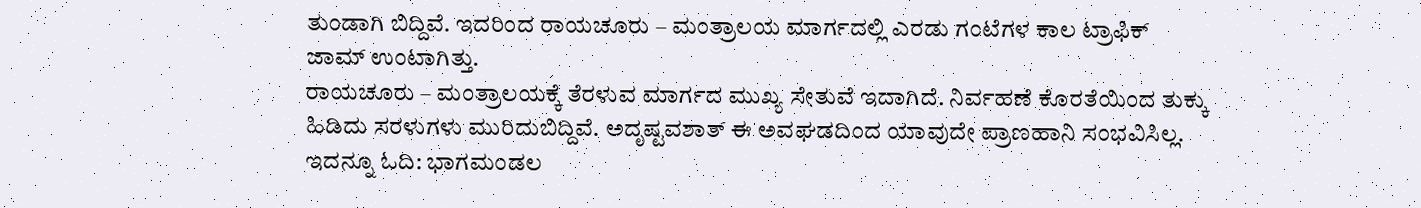ತುಂಡಾಗಿ ಬಿದ್ದಿವೆ. ಇದರಿಂದ ರಾಯಚೂರು – ಮಂತ್ರಾಲಯ ಮಾರ್ಗದಲ್ಲಿ ಎರಡು ಗಂಟೆಗಳ ಕಾಲ ಟ್ರಾಫಿಕ್ ಜಾಮ್ ಉಂಟಾಗಿತ್ತು.
ರಾಯಚೂರು – ಮಂತ್ರಾಲಯಕ್ಕೆ ತೆರಳುವ ಮಾರ್ಗದ ಮುಖ್ಯ ಸೇತುವೆ ಇದಾಗಿದೆ. ನಿರ್ವಹಣೆ ಕೊರತೆಯಿಂದ ತುಕ್ಕು ಹಿಡಿದು ಸರಳುಗಳು ಮುರಿದುಬಿದ್ದಿವೆ. ಅದೃಷ್ಟವಶಾತ್ ಈ ಅವಘಡದಿಂದ ಯಾವುದೇ ಪ್ರಾಣಹಾನಿ ಸಂಭವಿಸಿಲ್ಲ. ಇದನ್ನೂ ಓದಿ: ಭಾಗಮಂಡಲ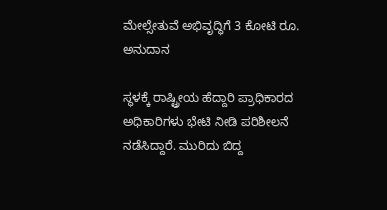ಮೇಲ್ಸೇತುವೆ ಅಭಿವೃದ್ಧಿಗೆ 3 ಕೋಟಿ ರೂ. ಅನುದಾನ

ಸ್ಥಳಕ್ಕೆ ರಾಷ್ಟ್ರೀಯ ಹೆದ್ದಾರಿ ಪ್ರಾಧಿಕಾರದ ಅಧಿಕಾರಿಗಳು ಭೇಟಿ ನೀಡಿ ಪರಿಶೀಲನೆ ನಡೆಸಿದ್ದಾರೆ. ಮುರಿದು ಬಿದ್ದ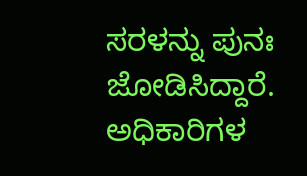ಸರಳನ್ನು ಪುನಃ ಜೋಡಿಸಿದ್ದಾರೆ. ಅಧಿಕಾರಿಗಳ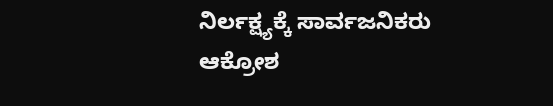ನಿರ್ಲಕ್ಷ್ಯಕ್ಕೆ ಸಾರ್ವಜನಿಕರು ಆಕ್ರೋಶ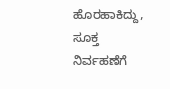ಹೊರಹಾಕಿದ್ದು, ಸೂಕ್ತ ನಿರ್ವಹಣೆಗೆ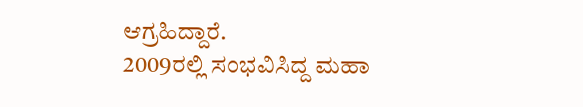ಆಗ್ರಹಿದ್ದಾರೆ.
2009ರಲ್ಲಿ ಸಂಭವಿಸಿದ್ದ ಮಹಾ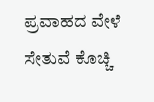ಪ್ರವಾಹದ ವೇಳೆ ಸೇತುವೆ ಕೊಚ್ಚಿ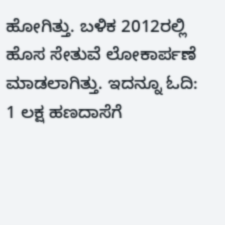ಹೋಗಿತ್ತು. ಬಳಿಕ 2012ರಲ್ಲಿ ಹೊಸ ಸೇತುವೆ ಲೋಕಾರ್ಪಣೆ ಮಾಡಲಾಗಿತ್ತು. ಇದನ್ನೂ ಓದಿ: 1 ಲಕ್ಷ ಹಣದಾಸೆಗೆ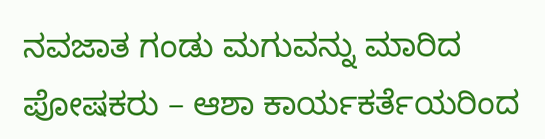ನವಜಾತ ಗಂಡು ಮಗುವನ್ನು ಮಾರಿದ ಪೋಷಕರು – ಆಶಾ ಕಾರ್ಯಕರ್ತೆಯರಿಂದ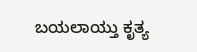ಬಯಲಾಯ್ತು ಕೃತ್ಯ